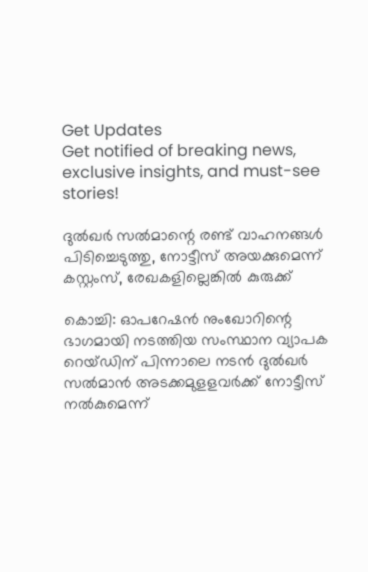Get Updates
Get notified of breaking news, exclusive insights, and must-see stories!

ദുൽഖർ സൽമാന്റെ രണ്ട് വാഹനങ്ങൾ പിടിച്ചെടുത്തു, നോട്ടീസ് അയക്കുമെന്ന് കസ്റ്റംസ്, രേഖകളില്ലെങ്കിൽ കുരുക്ക്

കൊച്ചി: ഓപറേഷന്‍ നുംഖോറിന്റെ ഭാഗമായി നടത്തിയ സംസ്ഥാന വ്യാപക റെയ്ഡിന് പിന്നാലെ നടന്‍ ദുല്‍ഖര്‍ സല്‍മാന്‍ അടക്കമുളളവര്‍ക്ക് നോട്ടീസ് നല്‍കുമെന്ന്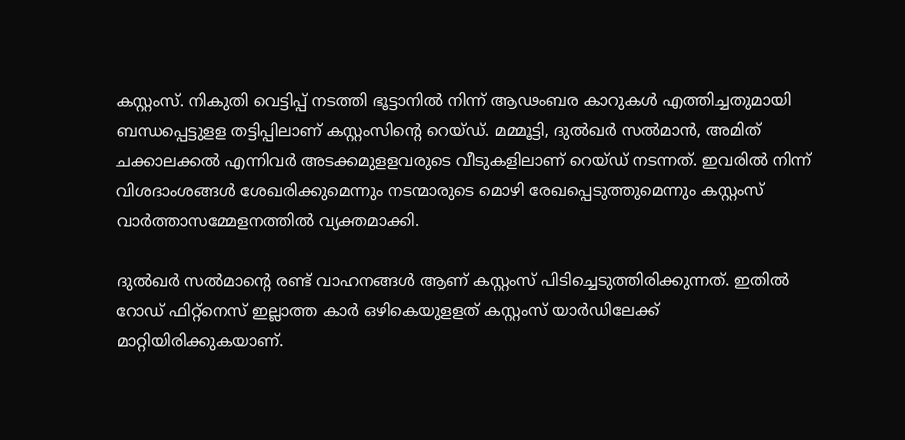കസ്റ്റംസ്. നികുതി വെട്ടിപ്പ് നടത്തി ഭൂട്ടാനിൽ നിന്ന് ആഢംബര കാറുകൾ എത്തിച്ചതുമായി ബന്ധപ്പെട്ടുളള തട്ടിപ്പിലാണ് കസ്റ്റംസിന്റെ റെയ്ഡ്. മമ്മൂട്ടി, ദുൽഖർ സൽമാൻ, അമിത് ചക്കാലക്കൽ എന്നിവർ അടക്കമുളളവരുടെ വീടുകളിലാണ് റെയ്ഡ് നടന്നത്. ഇവരിൽ നിന്ന് വിശദാംശങ്ങൾ ശേഖരിക്കുമെന്നും നടന്മാരുടെ മൊഴി രേഖപ്പെടുത്തുമെന്നും കസ്റ്റംസ് വാർത്താസമ്മേളനത്തിൽ വ്യക്തമാക്കി.

ദുൽഖർ സൽമാന്റെ രണ്ട് വാഹനങ്ങൾ ആണ് കസ്റ്റംസ് പിടിച്ചെടുത്തിരിക്കുന്നത്. ഇതിൽ റോഡ് ഫിറ്റ്നെസ് ഇല്ലാത്ത കാർ ഒഴികെയുളളത് കസ്റ്റംസ് യാർഡിലേക്ക് മാറ്റിയിരിക്കുകയാണ്.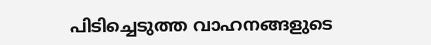പിടിച്ചെടുത്ത വാഹനങ്ങളുടെ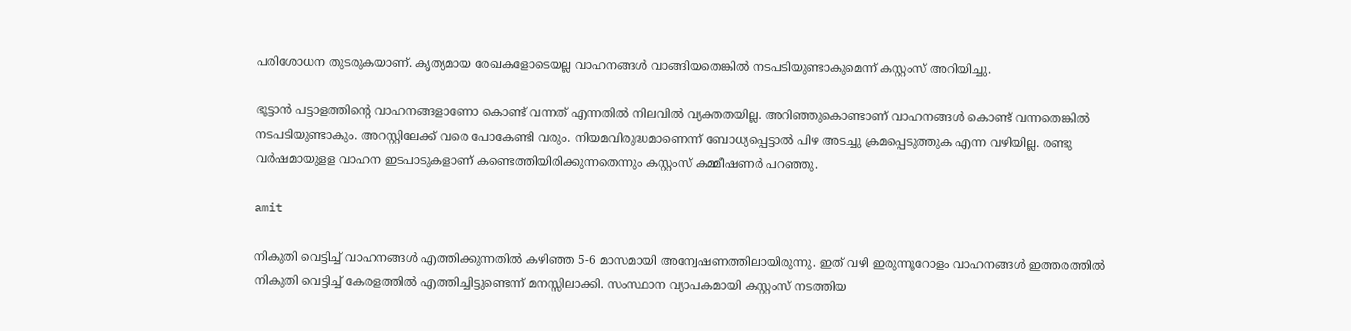പരിശോധന തുടരുകയാണ്. കൃത്യമായ രേഖകളോടെയല്ല വാഹനങ്ങൾ വാങ്ങിയതെങ്കിൽ നടപടിയുണ്ടാകുമെന്ന് കസ്റ്റംസ് അറിയിച്ചു.

ഭൂട്ടാൻ പട്ടാളത്തിന്റെ വാഹനങ്ങളാണോ കൊണ്ട് വന്നത് എന്നതിൽ നിലവിൽ വ്യക്തതയില്ല. അറിഞ്ഞുകൊണ്ടാണ് വാഹനങ്ങൾ കൊണ്ട് വന്നതെങ്കിൽ നടപടിയുണ്ടാകും. അറസ്റ്റിലേക്ക് വരെ പോകേണ്ടി വരും. നിയമവിരുദ്ധമാണെന്ന് ബോധ്യപ്പെട്ടാൽ പിഴ അടച്ചു ക്രമപ്പെടുത്തുക എന്ന വഴിയില്ല. രണ്ടു വർഷമായുളള വാഹന ഇടപാടുകളാണ് കണ്ടെത്തിയിരിക്കുന്നതെന്നും കസ്റ്റംസ് കമ്മീഷണർ പറഞ്ഞു.

amit

നികുതി വെട്ടിച്ച് വാഹനങ്ങൾ എത്തിക്കുന്നതിൽ കഴിഞ്ഞ 5-6 മാസമായി അന്വേഷണത്തിലായിരുന്നു. ഇത് വഴി ഇരുന്നൂറോളം വാഹനങ്ങൾ ഇത്തരത്തിൽ നികുതി വെട്ടിച്ച് കേരളത്തിൽ എത്തിച്ചിട്ടുണ്ടെന്ന് മനസ്സിലാക്കി. സംസ്ഥാന വ്യാപകമായി കസ്റ്റംസ് നടത്തിയ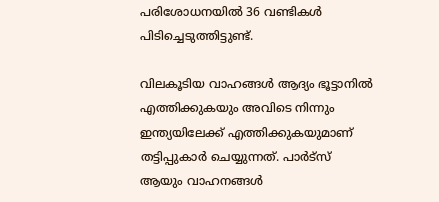പരിശോധനയിൽ 36 വണ്ടികൾ പിടിച്ചെടുത്തിട്ടുണ്ട്.

വിലകൂടിയ വാഹങ്ങൾ ആദ്യം ഭൂട്ടാനിൽ എത്തിക്കുകയും അവിടെ നിന്നും ഇന്ത്യയിലേക്ക് എത്തിക്കുകയുമാണ് തട്ടിപ്പുകാർ ചെയ്യുന്നത്. പാർട്സ് ആയും വാഹനങ്ങൾ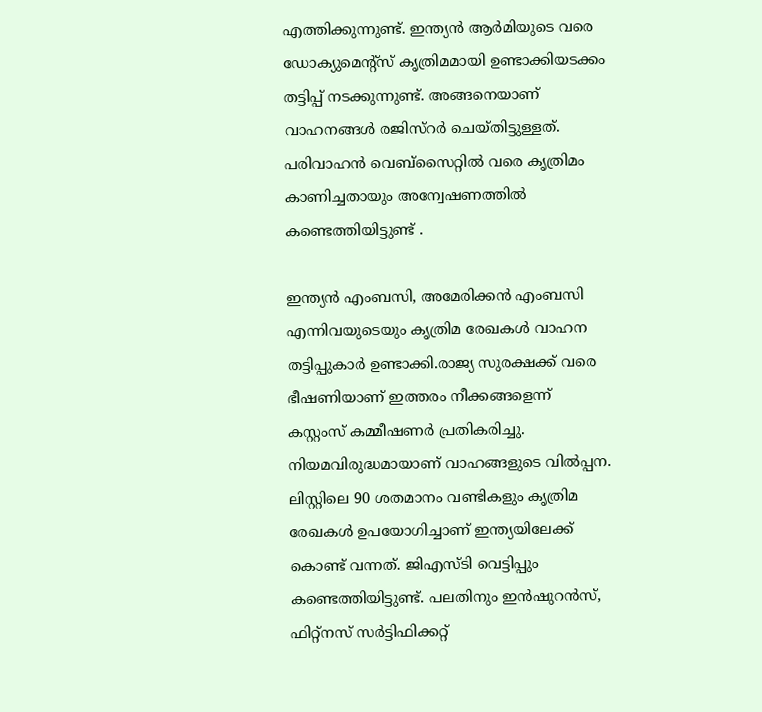എത്തിക്കുന്നുണ്ട്. ഇന്ത്യൻ ആർമിയുടെ വരെ ഡോക്യുമെൻ്റ്സ് കൃത്രിമമായി ഉണ്ടാക്കിയടക്കം തട്ടിപ്പ് നടക്കുന്നുണ്ട്. അങ്ങനെയാണ് വാഹനങ്ങൾ രജിസ്റർ ചെയ്തിട്ടുള്ളത്. പരിവാഹൻ വെബ്സൈറ്റിൽ വരെ കൃത്രിമം കാണിച്ചതായും അന്വേഷണത്തിൽ കണ്ടെത്തിയിട്ടുണ്ട് .

ഇന്ത്യൻ എംബസി, അമേരിക്കൻ എംബസി എന്നിവയുടെയും കൃത്രിമ രേഖകൾ വാഹന തട്ടിപ്പുകാർ ഉണ്ടാക്കി.രാജ്യ സുരക്ഷക്ക് വരെ ഭീഷണിയാണ് ഇത്തരം നീക്കങ്ങളെന്ന് കസ്റ്റംസ് കമ്മീഷണർ പ്രതികരിച്ചു. നിയമവിരുദ്ധമായാണ് വാഹങ്ങളുടെ വിൽപ്പന. ലിസ്റ്റിലെ 90 ശതമാനം വണ്ടികളും കൃത്രിമ രേഖകൾ ഉപയോഗിച്ചാണ് ഇന്ത്യയിലേക്ക് കൊണ്ട് വന്നത്. ജിഎസ്ടി വെട്ടിപ്പും കണ്ടെത്തിയിട്ടുണ്ട്. പലതിനും ഇൻഷുറൻസ്, ഫിറ്റ്നസ് സർട്ടിഫിക്കറ്റ്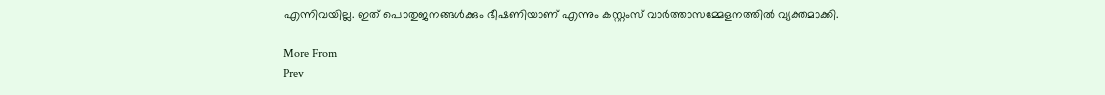എന്നിവയില്ല. ഇത് പൊതുജനങ്ങൾക്കും ഭീഷണിയാണ് എന്നും കസ്റ്റംസ് വാർത്താസമ്മേളനത്തിൽ വ്യക്തമാക്കി.

More From
Prev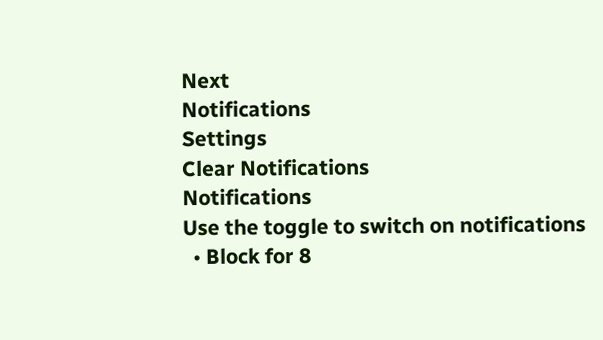Next
Notifications
Settings
Clear Notifications
Notifications
Use the toggle to switch on notifications
  • Block for 8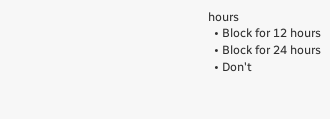hours
  • Block for 12 hours
  • Block for 24 hours
  • Don't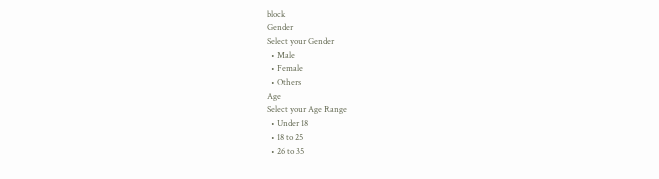block
Gender
Select your Gender
  • Male
  • Female
  • Others
Age
Select your Age Range
  • Under 18
  • 18 to 25
  • 26 to 35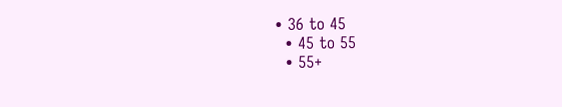• 36 to 45
  • 45 to 55
  • 55+